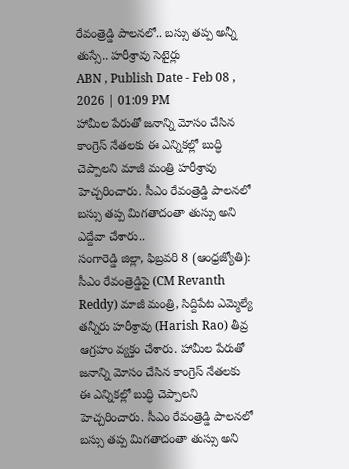రేవంత్రెడ్డి పాలనలో.. బస్సు తప్ప అన్నీ తుస్సే.. హరీశ్రావు సెటైర్లు
ABN , Publish Date - Feb 08 , 2026 | 01:09 PM
హామీల పేరుతో జనాన్ని మోసం చేసిన కాంగ్రెస్ నేతలకు ఈ ఎన్నికల్లో బుద్ధి చెప్పాలని మాజీ మంత్రి హరీశ్రావు హెచ్చరించారు. సీఎం రేవంత్రెడ్డి పాలనలో బస్సు తప్ప మిగతాదంతా తుస్సు అని ఎద్దేవా చేశారు..
సంగారెడ్డి జిల్లా, ఫిబ్రవరి 8 (ఆంధ్రజ్యోతి): సీఎం రేవంత్రెడ్డిపై (CM Revanth Reddy) మాజీ మంత్రి, సిద్దిపేట ఎమ్మెల్యే తన్నీరు హరీశ్రావు (Harish Rao) తీవ్ర ఆగ్రహం వ్యక్తం చేశారు. హామీల పేరుతో జనాన్ని మోసం చేసిన కాంగ్రెస్ నేతలకు ఈ ఎన్నికల్లో బుద్ధి చెప్పాలని హెచ్చరించారు. సీఎం రేవంత్రెడ్డి పాలనలో బస్సు తప్ప మిగతాదంతా తుస్సు అని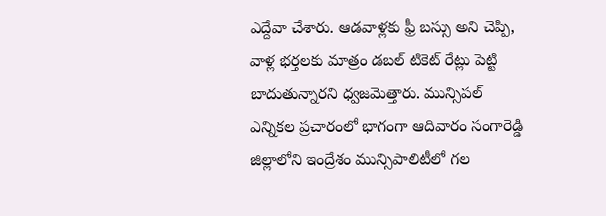ఎద్దేవా చేశారు. ఆడవాళ్లకు ఫ్రీ బస్సు అని చెప్పి, వాళ్ల భర్తలకు మాత్రం డబల్ టికెట్ రేట్లు పెట్టి బాదుతున్నారని ధ్వజమెత్తారు. మున్సిపల్ ఎన్నికల ప్రచారంలో భాగంగా ఆదివారం సంగారెడ్డి జిల్లాలోని ఇంద్రేశం మున్సిపాలిటీలో గల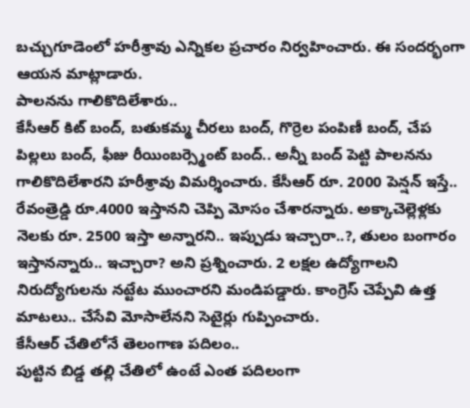బచ్చుగూడెంలో హరీశ్రావు ఎన్నికల ప్రచారం నిర్వహించారు. ఈ సందర్భంగా ఆయన మాట్లాడారు.
పాలనను గాలికొదిలేశారు..
కేసీఆర్ కిట్ బంద్, బతుకమ్మ చీరలు బంద్, గొర్రెల పంపిణీ బంద్, చేప పిల్లలు బంద్, ఫీజు రీయింబర్స్మెంట్ బంద్.. అన్నీ బంద్ పెట్టి పాలనను గాలికొదిలేశారని హరీశ్రావు విమర్శించారు. కేసీఆర్ రూ. 2000 పెన్షన్ ఇస్తే.. రేవంత్రెడ్డి రూ.4000 ఇస్తానని చెప్పి మోసం చేశారన్నారు. అక్కాచెల్లెళ్లకు నెలకు రూ. 2500 ఇస్తా అన్నారని.. ఇప్పుడు ఇచ్చారా..?, తులం బంగారం ఇస్తానన్నారు.. ఇచ్చారా? అని ప్రశ్నించారు. 2 లక్షల ఉద్యోగాలని నిరుద్యోగులను నట్టేట ముంచారని మండిపడ్డారు. కాంగ్రెస్ చెప్పేవి ఉత్త మాటలు.. చేసేవి మోసాలేనని సెటైర్లు గుప్పించారు.
కేసీఆర్ చేతిలోనే తెలంగాణ పదిలం..
పుట్టిన బిడ్డ తల్లి చేతిలో ఉంటే ఎంత పదిలంగా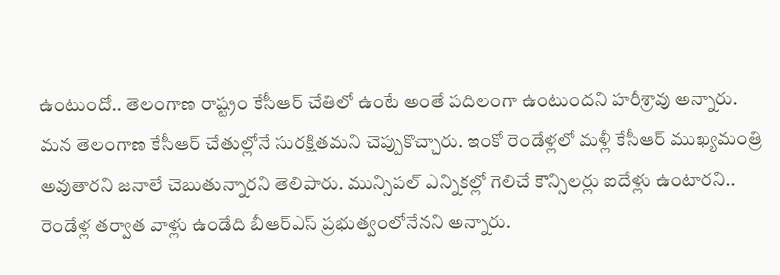ఉంటుందో.. తెలంగాణ రాష్ట్రం కేసీఆర్ చేతిలో ఉంటే అంతే పదిలంగా ఉంటుందని హరీశ్రావు అన్నారు. మన తెలంగాణ కేసీఆర్ చేతుల్లోనే సురక్షితమని చెప్పుకొచ్చారు. ఇంకో రెండేళ్లలో మళ్లీ కేసీఆర్ ముఖ్యమంత్రి అవుతారని జనాలే చెబుతున్నారని తెలిపారు. మున్సిపల్ ఎన్నికల్లో గెలిచే కౌన్సిలర్లు ఐదేళ్లు ఉంటారని.. రెండేళ్ల తర్వాత వాళ్లు ఉండేది బీఆర్ఎస్ ప్రభుత్వంలోనేనని అన్నారు.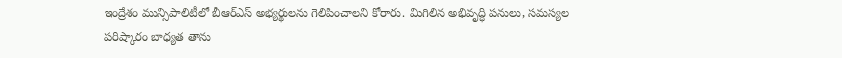ఇంద్రేశం మున్సిపాలిటీలో బీఆర్ఎస్ అభ్యర్థులను గెలిపించాలని కోరారు. మిగిలిన అభివృద్ధి పనులు, సమస్యల పరిష్కారం బాధ్యత తాను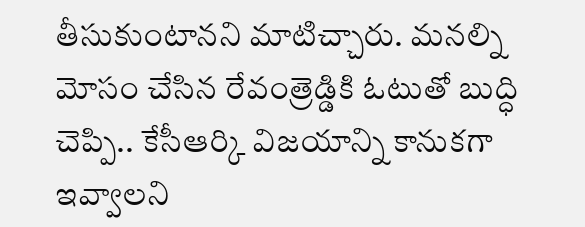తీసుకుంటానని మాటిచ్చారు. మనల్ని మోసం చేసిన రేవంత్రెడ్డికి ఓటుతో బుద్ధి చెప్పి.. కేసీఆర్కి విజయాన్ని కానుకగా ఇవ్వాలని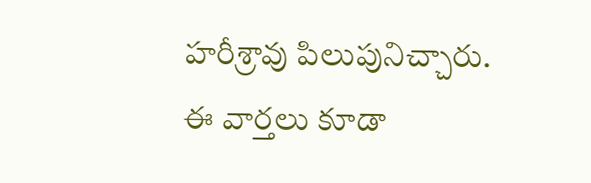హరీశ్రావు పిలుపునిచ్చారు.
ఈ వార్తలు కూడా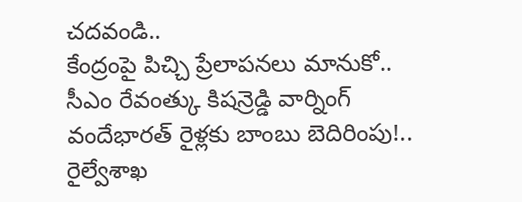చదవండి..
కేంద్రంపై పిచ్చి ప్రేలాపనలు మానుకో.. సీఎం రేవంత్కు కిషన్రెడ్డి వార్నింగ్
వందేభారత్ రైళ్లకు బాంబు బెదిరింపు!.. రైల్వేశాఖ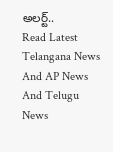అలర్ట్..
Read Latest Telangana News And AP News And Telugu News